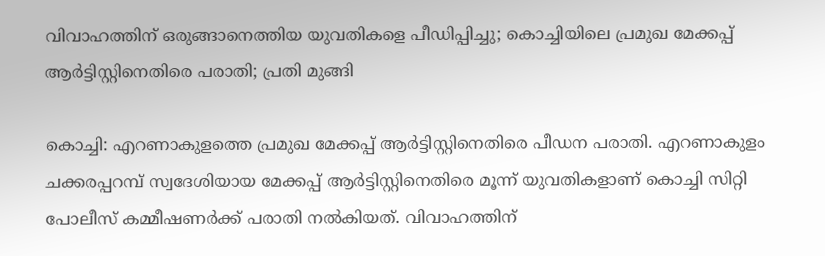വിവാഹത്തിന് ഒരുങ്ങാനെത്തിയ യുവതികളെ പീഡിപ്പിച്ചു; കൊച്ചിയിലെ പ്രമുഖ മേക്കപ്പ് ആര്‍ട്ടിസ്റ്റിനെതിരെ പരാതി; പ്രതി മുങ്ങി

കൊച്ചി: എറണാകുളത്തെ പ്രമുഖ മേക്കപ്പ് ആര്‍ട്ടിസ്റ്റിനെതിരെ പീഡന പരാതി. എറണാകുളം ചക്കരപ്പറമ്പ് സ്വദേശിയായ മേക്കപ്പ് ആര്‍ട്ടിസ്റ്റിനെതിരെ മൂന്ന് യുവതികളാണ് കൊച്ചി സിറ്റി പോലീസ് കമ്മീഷണര്‍ക്ക് പരാതി നല്‍കിയത്. വിവാഹത്തിന്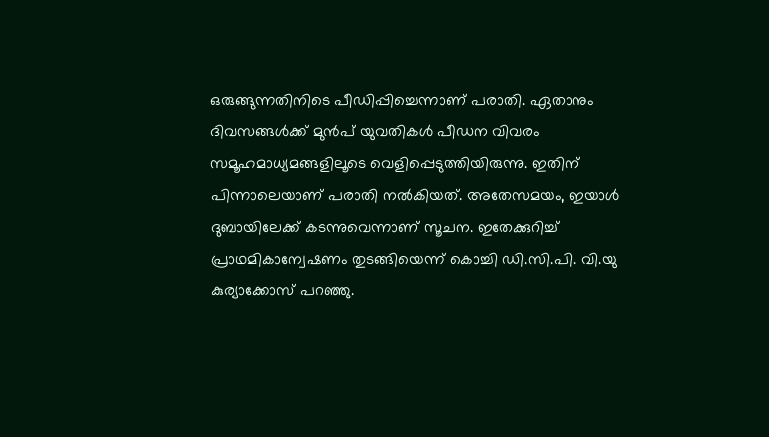ഒരുങ്ങുന്നതിനിടെ പീഡിപ്പിച്ചെന്നാണ് പരാതി. ഏതാനും ദിവസങ്ങള്‍ക്ക് മുന്‍പ് യുവതികള്‍ പീഡന വിവരം സമൂഹമാധ്യമങ്ങളിലൂടെ വെളിപ്പെടുത്തിയിരുന്നു. ഇതിന് പിന്നാലെയാണ് പരാതി നല്‍കിയത്. അതേസമയം, ഇയാള്‍ ദുബായിലേക്ക് കടന്നുവെന്നാണ് സൂചന. ഇതേക്കുറിച്ച് പ്രാഥമികാന്വേഷണം തുടങ്ങിയെന്ന് കൊച്ചി ഡി.സി.പി. വി.യു കുര്യാക്കോസ് പറഞ്ഞു.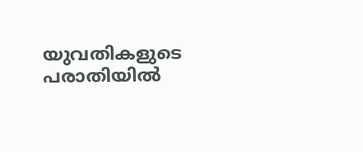യുവതികളുടെ പരാതിയിൽ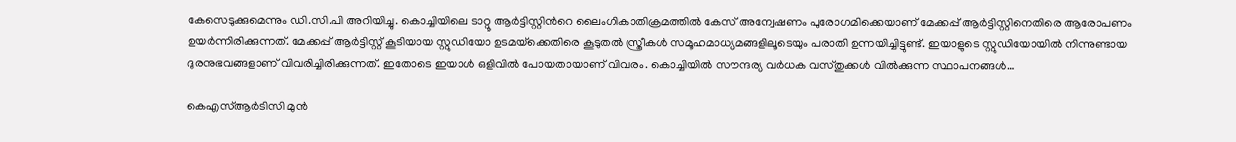കേസെടുക്കുമെന്നും ഡി.സി.പി അറിയിച്ചു. കൊച്ചിയിലെ ടാറ്റൂ ആര്‍ട്ടിസ്റ്റിന്‍റെ ലൈംഗികാതിക്രമത്തില്‍ കേസ് അന്വേഷണം പുരോഗമിക്കെയാണ് മേക്കപ്പ് ആര്‍ട്ടിസ്റ്റിനെതിരെ ആരോപണം ഉയര്‍ന്നിരിക്കുന്നത്. മേക്കപ്പ് ആർട്ടിസ്റ്റ് കൂടിയായ സ്റ്റുഡിയോ ഉടമയ്‌ക്കെതിരെ കൂടുതല്‍ സ്ത്രീകള്‍ സമൂഹമാധ്യമങ്ങളിലൂടെയും പരാതി ഉന്നയിച്ചിട്ടുണ്ട്. ഇയാളുടെ സ്റ്റുഡിയോയില്‍ നിന്നുണ്ടായ ദുരനുഭവങ്ങളാണ് വിവരിച്ചിരിക്കുന്നത്. ഇതോടെ ഇയാള്‍ ഒളിവിൽ പോയതായാണ് വിവരം. കൊച്ചിയിൽ സൗന്ദര്യ വർധക വസ്തുക്കൾ വിൽക്കുന്ന സ്ഥാപനങ്ങൾ…

കെഎസ്ആര്‍ടിസി മുന്‍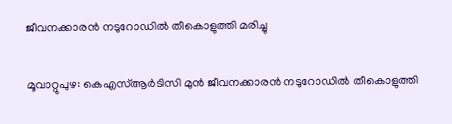ജീവനക്കാരന്‍ നടുറോഡില്‍ തീകൊളുത്തി മരിച്ചു

മൂവാറ്റുപുഴ: കെഎസ്ആര്‍ടിസി മുന്‍ ജീവനക്കാരന്‍ നടുറോഡില്‍ തീകൊളുത്തി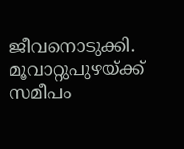ജീവനൊടുക്കി. മൂവാറ്റുപുഴയ്ക്ക് സമീപം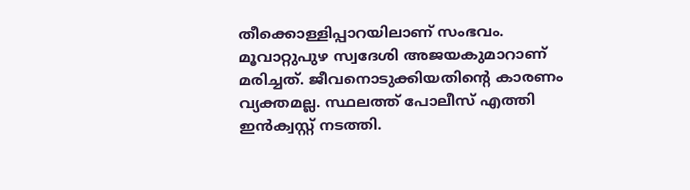തീക്കൊള്ളിപ്പാറയിലാണ് സംഭവം. മൂവാറ്റുപുഴ സ്വദേശി അജയകുമാറാണ് മരിച്ചത്. ജീവനൊടുക്കിയതിന്റെ കാരണം വ്യക്തമല്ല. സ്ഥലത്ത് പോലീസ് എത്തി ഇന്‍ക്വസ്റ്റ് നടത്തി.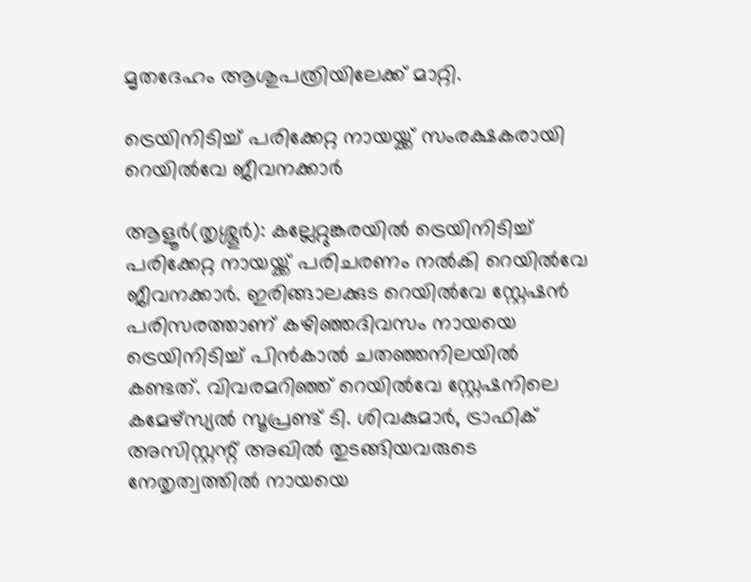മൃതദേഹം ആശുപത്രിയിലേക്ക് മാറ്റി.

ട്രെയിനിടിച്ച് പരിക്കേറ്റ നായയ്ക്ക് സംരക്ഷകരായി റെയില്‍വേ ജീവനക്കാര്‍

ആളൂര്‍(തൃശ്ശൂര്‍): കല്ലേറ്റുങ്കരയില്‍ ട്രെയിനിടിച്ച് പരിക്കേറ്റ നായയ്ക്ക് പരിചരണം നല്‍കി റെയില്‍വേ ജീവനക്കാര്‍. ഇരിങ്ങാലക്കുട റെയില്‍വേ സ്റ്റേഷന്‍ പരിസരത്താണ് കഴിഞ്ഞദിവസം നായയെ ട്രെയിനിടിച്ച് പിന്‍കാല്‍ ചതഞ്ഞനിലയില്‍ കണ്ടത്. വിവരമറിഞ്ഞ് റെയില്‍വേ സ്റ്റേഷനിലെ കമേഴ്സ്യല്‍ സൂപ്രണ്ട് ടി. ശിവകുമാര്‍, ട്രാഫിക് അസിസ്റ്റന്റ് അഖില്‍ തുടങ്ങിയവരുടെ നേതൃത്വത്തില്‍ നായയെ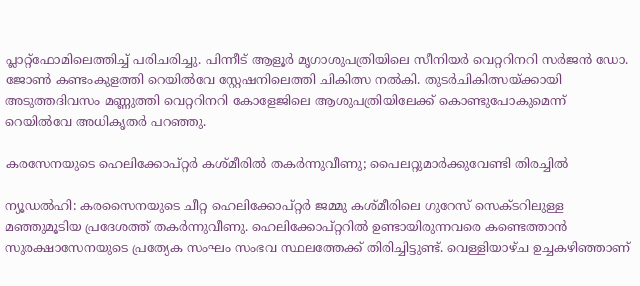പ്ലാറ്റ്ഫോമിലെത്തിച്ച് പരിചരിച്ചു. പിന്നീട് ആളൂര്‍ മൃഗാശുപത്രിയിലെ സീനിയര്‍ വെറ്ററിനറി സര്‍ജന്‍ ഡോ. ജോണ്‍ കണ്ടംകുളത്തി റെയില്‍വേ സ്റ്റേഷനിലെത്തി ചികിത്സ നല്‍കി. തുടര്‍ചികിത്സയ്ക്കായി അടുത്തദിവസം മണ്ണുത്തി വെറ്ററിനറി കോളേജിലെ ആശുപത്രിയിലേക്ക് കൊണ്ടുപോകുമെന്ന് റെയില്‍വേ അധികൃതര്‍ പറഞ്ഞു.

കരസേനയുടെ ഹെലിക്കോപ്റ്റര്‍ കശ്മീരില്‍ തകര്‍ന്നുവീണു; പൈലറ്റുമാര്‍ക്കുവേണ്ടി തിരച്ചില്‍

ന്യൂഡല്‍ഹി: കരസൈനയുടെ ചീറ്റ ഹെലിക്കോപ്റ്റര്‍ ജമ്മു കശ്മീരിലെ ഗുറേസ് സെക്ടറിലുള്ള മഞ്ഞുമൂടിയ പ്രദേശത്ത് തകര്‍ന്നുവീണു. ഹെലിക്കോപ്റ്ററില്‍ ഉണ്ടായിരുന്നവരെ കണ്ടെത്താന്‍ സുരക്ഷാസേനയുടെ പ്രത്യേക സംഘം സംഭവ സ്ഥലത്തേക്ക് തിരിച്ചിട്ടുണ്ട്. വെള്ളിയാഴ്ച ഉച്ചകഴിഞ്ഞാണ്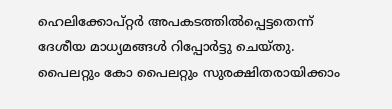ഹെലിക്കോപ്റ്റര്‍ അപകടത്തില്‍പ്പെട്ടതെന്ന് ദേശീയ മാധ്യമങ്ങള്‍ റിപ്പോര്‍ട്ടു ചെയ്തു. പൈലറ്റും കോ പൈലറ്റും സുരക്ഷിതരായിക്കാം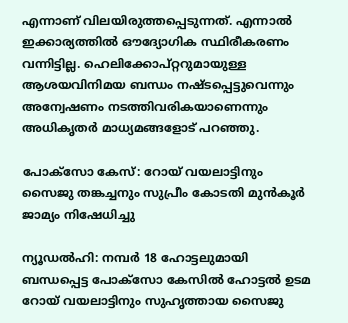എന്നാണ് വിലയിരുത്തപ്പെടുന്നത്. എന്നാല്‍ ഇക്കാര്യത്തില്‍ ഔദ്യോഗിക സ്ഥിരീകരണം വന്നിട്ടില്ല. ഹെലിക്കോപ്റ്ററുമായുള്ള ആശയവിനിമയ ബന്ധം നഷ്ടപ്പെട്ടുവെന്നും അന്വേഷണം നടത്തിവരികയാണെന്നും അധികൃതര്‍ മാധ്യമങ്ങളോട് പറഞ്ഞു.

പോക്‌സോ കേസ്: റോയ് വയലാട്ടിനും സൈജു തങ്കച്ചനും സുപ്രീം കോടതി മുന്‍കൂര്‍ ജാമ്യം നിഷേധിച്ചു

ന്യൂഡല്‍ഹി: നമ്പര്‍ 18 ഹോട്ടലുമായി ബന്ധപ്പെട്ട പോക്‌സോ കേസില്‍ ഹോട്ടല്‍ ഉടമ റോയ് വയലാട്ടിനും സുഹൃത്തായ സൈജു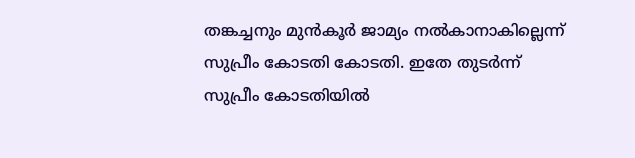തങ്കച്ചനും മുന്‍കൂര്‍ ജാമ്യം നല്‍കാനാകില്ലെന്ന് സുപ്രീം കോടതി കോടതി. ഇതേ തുടര്‍ന്ന് സുപ്രീം കോടതിയില്‍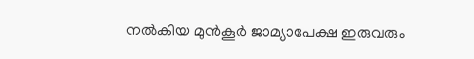നല്‍കിയ മുന്‍കൂര്‍ ജാമ്യാപേക്ഷ ഇരുവരും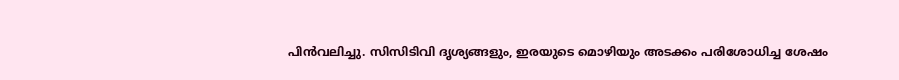പിന്‍വലിച്ചു. സിസിടിവി ദൃശ്യങ്ങളും, ഇരയുടെ മൊഴിയും അടക്കം പരിശോധിച്ച ശേഷം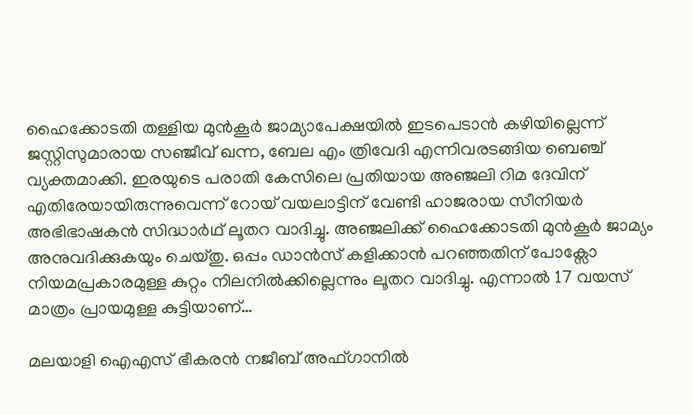ഹൈക്കോടതി തള്ളിയ മുന്‍കൂര്‍ ജാമ്യാപേക്ഷയില്‍ ഇടപെടാന്‍ കഴിയില്ലെന്ന് ജസ്റ്റിസുമാരായ സഞ്ജീവ് ഖന്ന, ബേല എം ത്രിവേദി എന്നിവരടങ്ങിയ ബെഞ്ച് വ്യക്തമാക്കി. ഇരയുടെ പരാതി കേസിലെ പ്രതിയായ അഞ്ജലി റിമ ദേവിന് എതിരേയായിരുന്നുവെന്ന് റോയ് വയലാട്ടിന് വേണ്ടി ഹാജരായ സീനിയര്‍ അഭിഭാഷകന്‍ സിദ്ധാര്‍ഥ് ലൂതറ വാദിച്ചു. അഞ്ജലിക്ക് ഹൈക്കോടതി മുന്‍കൂര്‍ ജാമ്യം അനുവദിക്കുകയും ചെയ്തു. ഒപ്പം ഡാന്‍സ് കളിക്കാന്‍ പറഞ്ഞതിന് പോക്സോ നിയമപ്രകാരമുള്ള കുറ്റം നിലനില്‍ക്കില്ലെന്നും ലൂതറ വാദിച്ചു. എന്നാല്‍ 17 വയസ് മാത്രം പ്രായമുള്ള കുട്ടിയാണ്…

മലയാളി ഐഎസ് ഭീകരന്‍ നജീബ് അഫ്ഗാനില്‍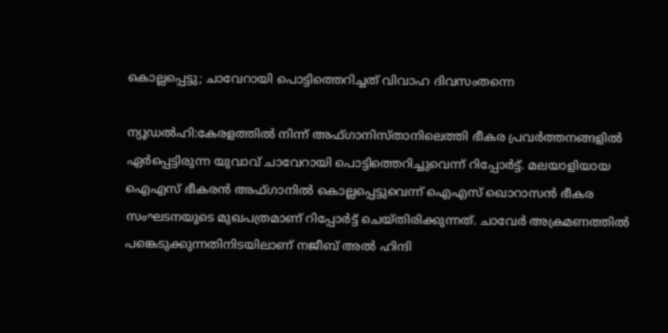കൊല്ലപ്പെട്ടു; ചാവേറായി പൊട്ടിത്തെറിച്ചത് വിവാഹ ദിവസംതന്നെ

ന്യൂഡല്‍ഹി:കേരളത്തില്‍ നിന്ന് അഫ്ഗാനിസ്താനിലെത്തി ഭീകര പ്രവര്‍ത്തനങ്ങളില്‍ ഏര്‍പ്പെട്ടിരുന്ന യുവാവ് ചാവേറായി പൊട്ടിത്തെറിച്ചുവെന്ന് റിപ്പോര്‍ട്ട്. മലയാളിയായ ഐഎസ് ഭീകരന്‍ അഫ്ഗാനില്‍ കൊല്ലപ്പെട്ടുവെന്ന് ഐഎസ് ഖൊറാസന്‍ ഭീകര സംഘടനയുടെ മുഖപത്രമാണ് റിപ്പോര്‍ട്ട് ചെയ്തിരിക്കുന്നത്. ചാവേര്‍ അക്രമണത്തില്‍ പങ്കെടുക്കുന്നതിനിടയിലാണ് നജീബ് അല്‍ ഹിന്ദി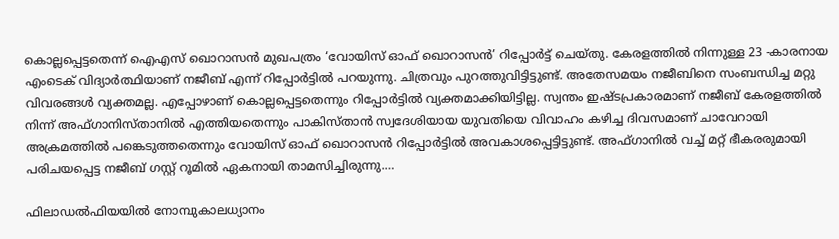കൊല്ലപ്പെട്ടതെന്ന് ഐഎസ് ഖൊറാസന്‍ മുഖപത്രം ‘വോയിസ് ഓഫ് ഖൊറാസന്‍’ റിപ്പോര്‍ട്ട് ചെയ്തു. കേരളത്തില്‍ നിന്നുള്ള 23 -കാരനായ എംടെക് വിദ്യാര്‍ത്ഥിയാണ് നജീബ് എന്ന് റിപ്പോര്‍ട്ടില്‍ പറയുന്നു. ചിത്രവും പുറത്തുവിട്ടിട്ടുണ്ട്. അതേസമയം നജീബിനെ സംബന്ധിച്ച മറ്റു വിവരങ്ങള്‍ വ്യക്തമല്ല. എപ്പോഴാണ് കൊല്ലപ്പെട്ടതെന്നും റിപ്പോര്‍ട്ടില്‍ വ്യക്തമാക്കിയിട്ടില്ല. സ്വന്തം ഇഷ്ടപ്രകാരമാണ് നജീബ് കേരളത്തില്‍ നിന്ന് അഫ്ഗാനിസ്താനില്‍ എത്തിയതെന്നും പാകിസ്താന്‍ സ്വദേശിയായ യുവതിയെ വിവാഹം കഴിച്ച ദിവസമാണ് ചാവേറായി അക്രമത്തില്‍ പങ്കെടുത്തതെന്നും വോയിസ് ഓഫ് ഖൊറാസന്‍ റിപ്പോര്‍ട്ടില്‍ അവകാശപ്പെട്ടിട്ടുണ്ട്. അഫ്ഗാനില്‍ വച്ച് മറ്റ് ഭീകരരുമായി പരിചയപ്പെട്ട നജീബ് ഗസ്റ്റ് റൂമില്‍ ഏകനായി താമസിച്ചിരുന്നു.…

ഫിലാഡല്‍ഫിയയില്‍ നോമ്പുകാലധ്യാനം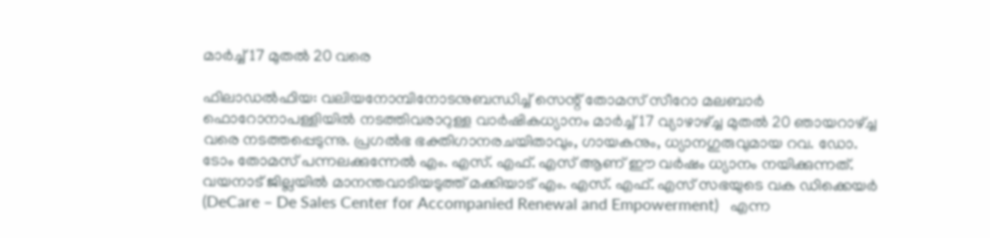മാര്‍ച്ച് 17 മുതല്‍ 20 വരെ

ഫിലാഡല്‍ഫിയ: വലിയനോമ്പിനോടനുബന്ധിച്ച് സെന്റ് തോമസ് സീറോ മലബാര്‍ ഫൊറോനാപള്ളിയില്‍ നടത്തിവരാറുള്ള വാര്‍ഷികധ്യാനം മാര്‍ച്ച് 17 വ്യാഴാഴ്ച്ച മുതല്‍ 20 ഞായറാഴ്ച്ച വരെ നടത്തപ്പെടുന്നു. പ്രഗല്‍ഭ ഭക്തിഗാനരചയിതാവും, ഗായകനും, ധ്യാനഗുരുവുമായ റവ. ഡോ. ടോം തോമസ് പന്നലക്കുന്നേല്‍ എം. എസ്. എഫ്. എസ് ആണ് ഈ വര്‍ഷം ധ്യാനം നയിക്കുന്നത്. വയനാട് ജില്ലയില്‍ മാനന്തവാടിയടുത്ത് മക്കിയാട് എം. എസ്. എഫ്. എസ് സഭയുടെ വക ഡിക്കെയര്‍ (DeCare – De Sales Center for Accompanied Renewal and Empowerment)   എന്ന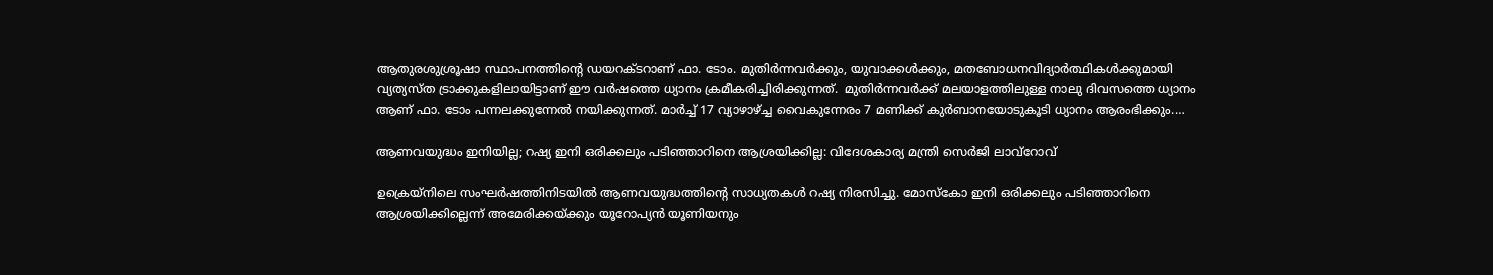ആതുരശുശ്രൂഷാ സ്ഥാപനത്തിന്റെ ഡയറക്ടറാണ് ഫാ. ടോം. മുതിര്‍ന്നവര്‍ക്കും, യുവാക്കള്‍ക്കും, മതബോധനവിദ്യാര്‍ത്ഥികള്‍ക്കുമായി വ്യത്യസ്ത ട്രാക്കുകളിലായിട്ടാണ് ഈ വര്‍ഷത്തെ ധ്യാനം ക്രമീകരിച്ചിരിക്കുന്നത്.  മുതിര്‍ന്നവര്‍ക്ക് മലയാളത്തിലുള്ള നാലു ദിവസത്തെ ധ്യാനം ആണ് ഫാ. ടോം പന്നലക്കുന്നേല്‍ നയിക്കുന്നത്. മാര്‍ച്ച് 17 വ്യാഴാഴ്ച്ച വൈകുന്നേരം 7 മണിക്ക് കുര്‍ബാനയോടുകൂടി ധ്യാനം ആരംഭിക്കും.…

ആണവയുദ്ധം ഇനിയില്ല; റഷ്യ ഇനി ഒരിക്കലും പടിഞ്ഞാറിനെ ആശ്രയിക്കില്ല: വിദേശകാര്യ മന്ത്രി സെര്‍ജി ലാവ്‌റോവ്

ഉക്രെയ്നിലെ സംഘർഷത്തിനിടയിൽ ആണവയുദ്ധത്തിന്റെ സാധ്യതകൾ റഷ്യ നിരസിച്ചു. മോസ്കോ ഇനി ഒരിക്കലും പടിഞ്ഞാറിനെ ആശ്രയിക്കില്ലെന്ന് അമേരിക്കയ്ക്കും യൂറോപ്യൻ യൂണിയനും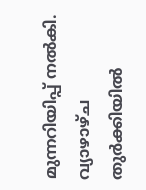മുന്നറിയിപ്പ് നൽകി. വ്യാഴാഴ്ച തുർക്കിയിൽ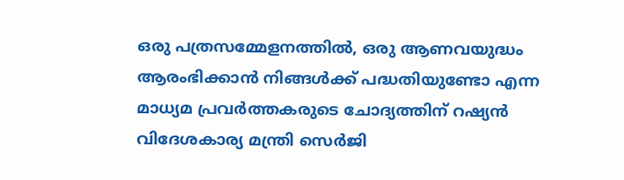ഒരു പത്രസമ്മേളനത്തിൽ, ഒരു ആണവയുദ്ധം ആരംഭിക്കാൻ നിങ്ങള്‍ക്ക് പദ്ധതിയുണ്ടോ എന്ന മാധ്യമ പ്രവര്‍ത്തകരുടെ ചോദ്യത്തിന് റഷ്യൻ വിദേശകാര്യ മന്ത്രി സെർജി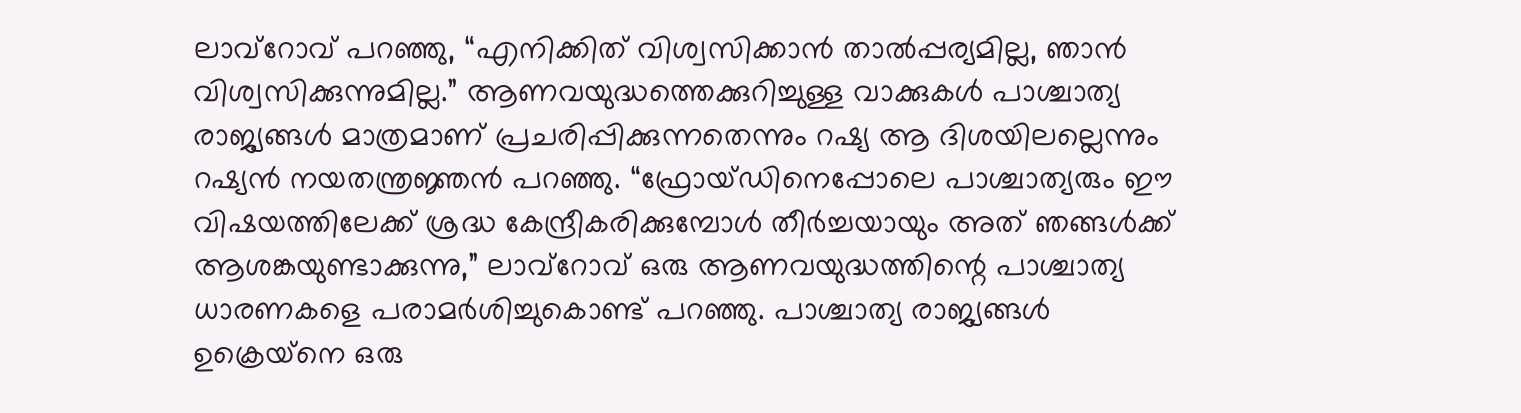ലാവ്‌റോവ് പറഞ്ഞു, “എനിക്കിത് വിശ്വസിക്കാൻ താൽപ്പര്യമില്ല, ഞാൻ വിശ്വസിക്കുന്നുമില്ല.” ആണവയുദ്ധത്തെക്കുറിച്ചുള്ള വാക്കുകൾ പാശ്ചാത്യ രാജ്യങ്ങൾ മാത്രമാണ് പ്രചരിപ്പിക്കുന്നതെന്നും റഷ്യ ആ ദിശയിലല്ലെന്നും റഷ്യൻ നയതന്ത്രജ്ഞൻ പറഞ്ഞു. “ഫ്രോയ്ഡിനെപ്പോലെ പാശ്ചാത്യരും ഈ വിഷയത്തിലേക്ക് ശ്രദ്ധ കേന്ദ്രീകരിക്കുമ്പോള്‍ തീർച്ചയായും അത് ഞങ്ങൾക്ക് ആശങ്കയുണ്ടാക്കുന്നു,” ലാവ്‌റോവ് ഒരു ആണവയുദ്ധത്തിന്റെ പാശ്ചാത്യ ധാരണകളെ പരാമർശിച്ചുകൊണ്ട് പറഞ്ഞു. പാശ്ചാത്യ രാജ്യങ്ങൾ ഉക്രെയ്‌നെ ഒരു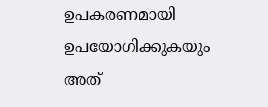ഉപകരണമായി ഉപയോഗിക്കുകയും അത്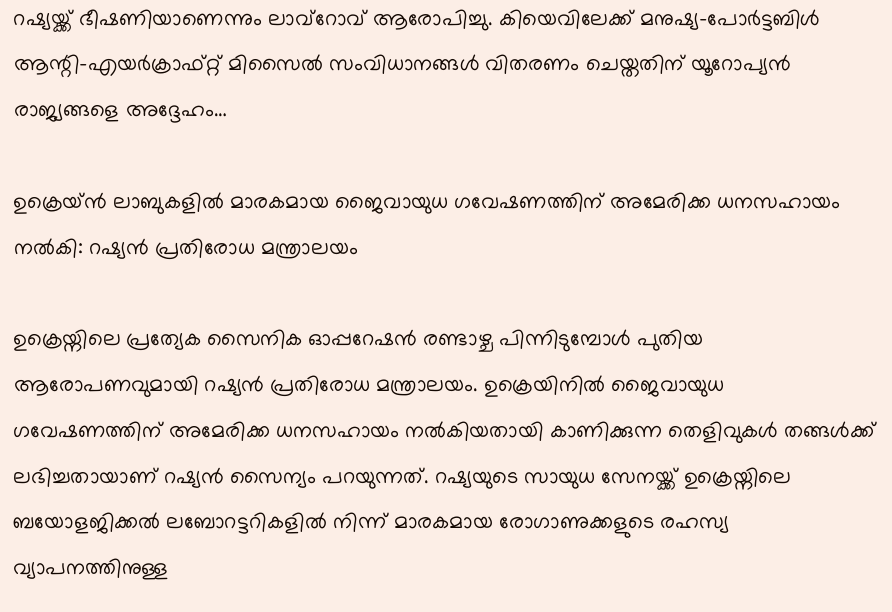റഷ്യയ്ക്ക് ഭീഷണിയാണെന്നും ലാവ്‌റോവ് ആരോപിച്ചു. കിയെവിലേക്ക് മനുഷ്യ-പോർട്ടബിൾ ആന്റി-എയർക്രാഫ്റ്റ് മിസൈൽ സംവിധാനങ്ങൾ വിതരണം ചെയ്തതിന് യൂറോപ്യൻ രാജ്യങ്ങളെ അദ്ദേഹം…

ഉക്രെയ്ൻ ലാബുകളിൽ മാരകമായ ജൈവായുധ ഗവേഷണത്തിന് അമേരിക്ക ധനസഹായം നൽകി: റഷ്യന്‍ പ്രതിരോധ മന്ത്രാലയം

ഉക്രെയ്നിലെ പ്രത്യേക സൈനിക ഓപ്പറേഷന്‍ രണ്ടാഴ്ച പിന്നിടുമ്പോള്‍ പുതിയ ആരോപണവുമായി റഷ്യന്‍ പ്രതിരോധ മന്ത്രാലയം. ഉക്രെയിനിൽ ജൈവായുധ ഗവേഷണത്തിന് അമേരിക്ക ധനസഹായം നൽകിയതായി കാണിക്കുന്ന തെളിവുകൾ തങ്ങള്‍ക്ക് ലഭിച്ചതായാണ് റഷ്യൻ സൈന്യം പറയുന്നത്. റഷ്യയുടെ സായുധ സേനയ്ക്ക് ഉക്രെയ്നിലെ ബയോളജിക്കൽ ലബോറട്ടറികളിൽ നിന്ന് മാരകമായ രോഗാണുക്കളുടെ രഹസ്യ വ്യാപനത്തിനുള്ള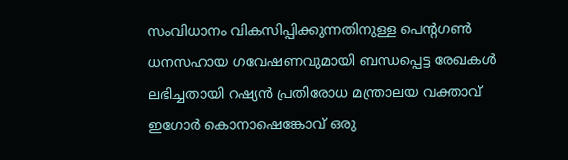സംവിധാനം വികസിപ്പിക്കുന്നതിനുള്ള പെന്റഗൺ ധനസഹായ ഗവേഷണവുമായി ബന്ധപ്പെട്ട രേഖകൾ ലഭിച്ചതായി റഷ്യൻ പ്രതിരോധ മന്ത്രാലയ വക്താവ് ഇഗോർ കൊനാഷെങ്കോവ് ഒരു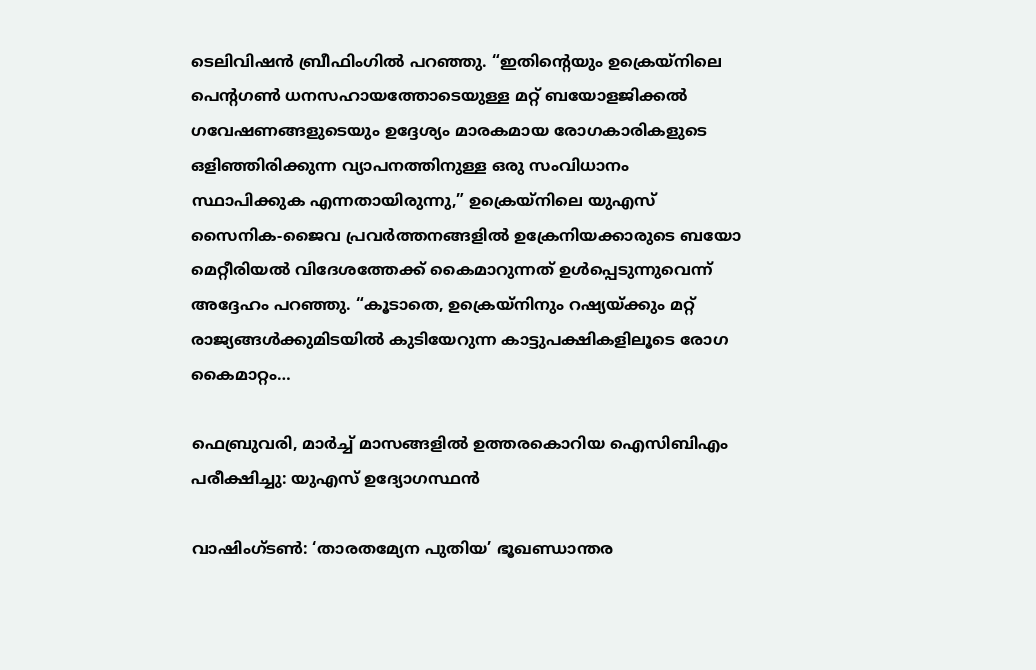ടെലിവിഷൻ ബ്രീഫിംഗിൽ പറഞ്ഞു. “ഇതിന്റെയും ഉക്രെയ്നിലെ പെന്റഗൺ ധനസഹായത്തോടെയുള്ള മറ്റ് ബയോളജിക്കൽ ഗവേഷണങ്ങളുടെയും ഉദ്ദേശ്യം മാരകമായ രോഗകാരികളുടെ ഒളിഞ്ഞിരിക്കുന്ന വ്യാപനത്തിനുള്ള ഒരു സംവിധാനം സ്ഥാപിക്കുക എന്നതായിരുന്നു,” ഉക്രെയ്നിലെ യുഎസ് സൈനിക-ജൈവ പ്രവർത്തനങ്ങളിൽ ഉക്രേനിയക്കാരുടെ ബയോ മെറ്റീരിയൽ വിദേശത്തേക്ക് കൈമാറുന്നത് ഉൾപ്പെടുന്നുവെന്ന് അദ്ദേഹം പറഞ്ഞു. “കൂടാതെ, ഉക്രെയ്‌നിനും റഷ്യയ്ക്കും മറ്റ് രാജ്യങ്ങൾക്കുമിടയിൽ കുടിയേറുന്ന കാട്ടുപക്ഷികളിലൂടെ രോഗ കൈമാറ്റം…

ഫെബ്രുവരി, മാർച്ച് മാസങ്ങളിൽ ഉത്തരകൊറിയ ഐസിബി‌എം പരീക്ഷിച്ചു: യുഎസ് ഉദ്യോഗസ്ഥൻ

വാഷിംഗ്ടണ്‍: ‘താരതമ്യേന പുതിയ’ ഭൂഖണ്ഡാന്തര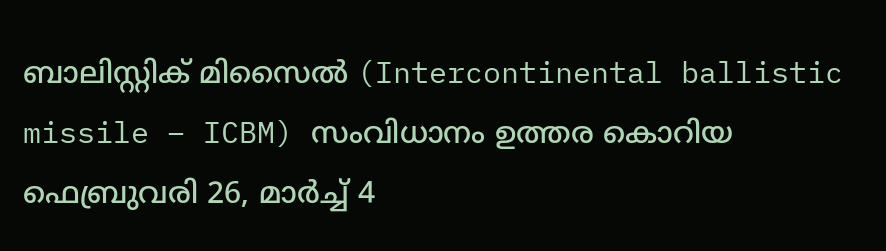ബാലിസ്റ്റിക് മിസൈൽ (Intercontinental ballistic missile – ICBM) സംവിധാനം ഉത്തര കൊറിയ ഫെബ്രുവരി 26, മാർച്ച് 4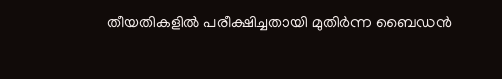തീയതികളിൽ പരീക്ഷിച്ചതായി മുതിർന്ന ബൈഡൻ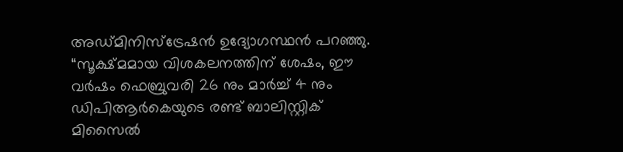അഡ്മിനിസ്ട്രേഷൻ ഉദ്യോഗസ്ഥൻ പറഞ്ഞു. “സൂക്ഷ്മമായ വിശകലനത്തിന് ശേഷം, ഈ വർഷം ഫെബ്രുവരി 26 നും മാർച്ച് 4 നും ഡിപിആർകെയുടെ രണ്ട് ബാലിസ്റ്റിക് മിസൈൽ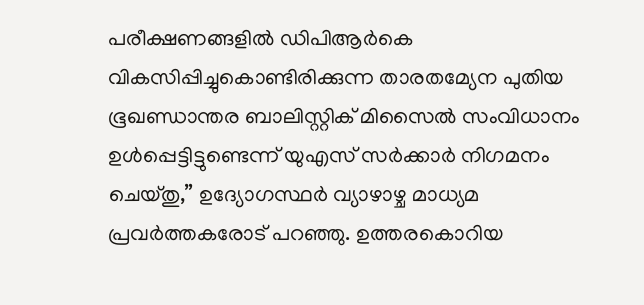പരീക്ഷണങ്ങളിൽ ഡിപിആർകെ വികസിപ്പിച്ചുകൊണ്ടിരിക്കുന്ന താരതമ്യേന പുതിയ ഭൂഖണ്ഡാന്തര ബാലിസ്റ്റിക് മിസൈൽ സംവിധാനം ഉൾപ്പെട്ടിട്ടുണ്ടെന്ന് യുഎസ് സർക്കാർ നിഗമനം ചെയ്തു,” ഉദ്യോഗസ്ഥർ വ്യാഴാഴ്ച മാധ്യമ പ്രവർത്തകരോട് പറഞ്ഞു. ഉത്തരകൊറിയ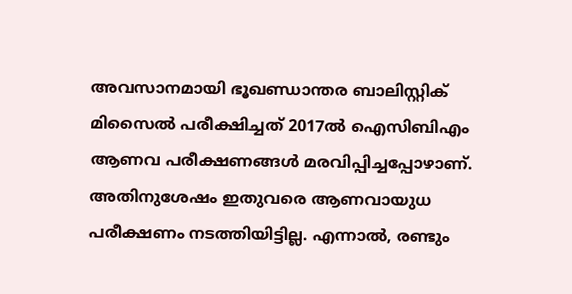അവസാനമായി ഭൂഖണ്ഡാന്തര ബാലിസ്റ്റിക് മിസൈൽ പരീക്ഷിച്ചത് 2017ൽ ഐസിബിഎം ആണവ പരീക്ഷണങ്ങൾ മരവിപ്പിച്ചപ്പോഴാണ്. അതിനുശേഷം ഇതുവരെ ആണവായുധ പരീക്ഷണം നടത്തിയിട്ടില്ല. എന്നാൽ, രണ്ടും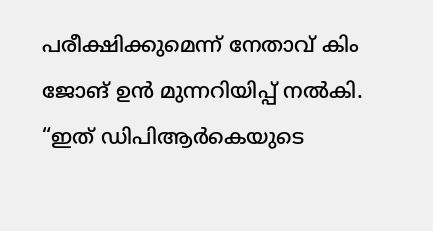പരീക്ഷിക്കുമെന്ന് നേതാവ് കിം ജോങ് ഉൻ മുന്നറിയിപ്പ് നൽകി. “ഇത് ഡിപിആർകെയുടെ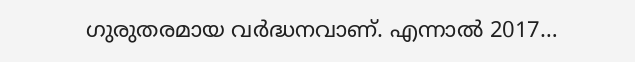ഗുരുതരമായ വർദ്ധനവാണ്. എന്നാൽ 2017…